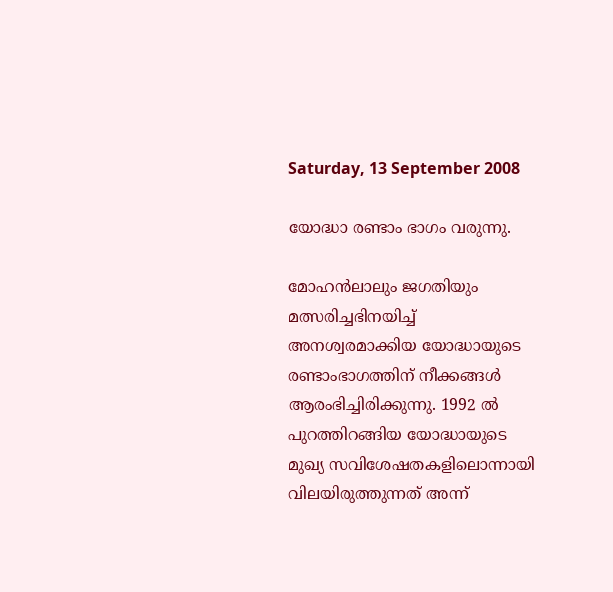Saturday, 13 September 2008

യോദ്ധാ രണ്ടാം ഭാഗം വരുന്നു.

മോഹന്‍ലാലും ജഗതിയും മത്സരിച്ചഭിനയിച്ച്‌ അനശ്വരമാക്കിയ യോദ്ധായുടെ രണ്ടാംഭാഗത്തിന്‌ നീക്കങ്ങള്‍ ആരംഭിച്ചിരിക്കുന്നു. 1992 ല്‍ പുറത്തിറങ്ങിയ യോദ്ധായുടെ മുഖ്യ സവിശേഷതകളിലൊന്നായി വിലയിരുത്തുന്നത്‌ അന്ന്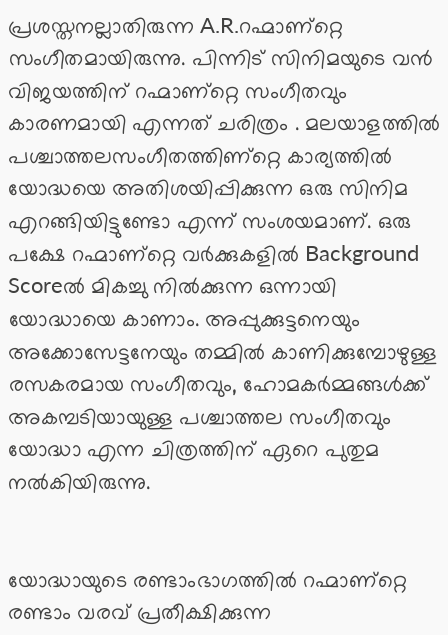പ്രശസ്തനല്ലാതിരുന്ന A.R.റഹ്മാണ്റ്റെ സംഗീതമായിരുന്നു. പിന്നിട്‌ സിനിമയുടെ വന്‍ വിജയത്തിന്‌ റഹ്മാണ്റ്റെ സംഗീതവും കാരണമായി എന്നത്‌ ചരിത്രം . മലയാളത്തില്‍ പശ്ചാത്തലസംഗീതത്തിണ്റ്റെ കാര്യത്തില്‍ യോദ്ധയെ അതിശയിപ്പിക്കുന്ന ഒരു സിനിമ എറങ്ങിയിട്ടുണ്ടോ എന്ന് സംശയമാണ്‌. ഒരു പക്ഷേ റഹ്മാണ്റ്റെ വര്‍ക്കുകളില്‍ Background Scoreല്‍ മികച്ചു നില്‍ക്കുന്ന ഒന്നായി യോദ്ധായെ കാണാം. അപ്പുക്കുട്ടനെയും അക്കോസേട്ടനേയും തമ്മില്‍ കാണിക്കുമ്പോഴുള്ള രസകരമായ സംഗീതവും, ഹോമകര്‍മ്മങ്ങള്‍ക്ക്‌ അകമ്പടിയായുള്ള പശ്ചാത്തല സംഗീതവും യോദ്ധാ എന്ന ചിത്രത്തിന്‌ ഏറെ പുതുമ നല്‍കിയിരുന്നു.


യോദ്ധായുടെ രണ്ടാംഭാഗത്തില്‍ റഹ്മാണ്റ്റെ രണ്ടാം വരവ്‌ പ്രതീക്ഷിക്കുന്ന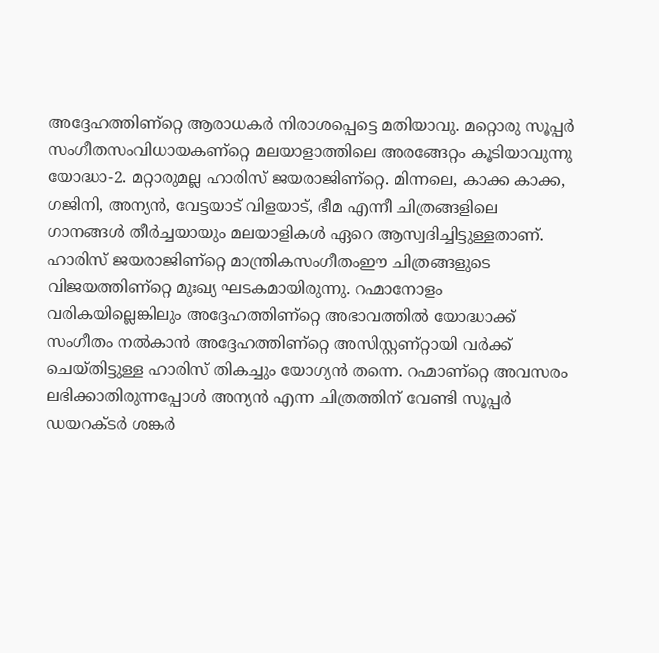അദ്ദേഹത്തിണ്റ്റെ ആരാധകര്‍ നിരാശപ്പെട്ടെ മതിയാവു. മറ്റൊരു സൂപ്പര്‍ സംഗീതസംവിധായകണ്റ്റെ മലയാളാത്തിലെ അരങ്ങേറ്റം കൂടിയാവുന്നു യോദ്ധാ-2. മറ്റാരുമല്ല ഹാരിസ്‌ ജയരാജിണ്റ്റെ. മിന്നലെ, കാക്ക കാക്ക, ഗജിനി, അന്യന്‍, വേട്ടയാട്‌ വിളയാട്, ഭീമ എന്നീ ചിത്രങ്ങളിലെ ഗാനങ്ങള്‍ തീര്‍ച്ചയായും മലയാളികള്‍ ഏറെ ആസ്വദിച്ചിട്ടുള്ളതാണ്‌. ഹാരിസ്‌ ജയരാജിണ്റ്റെ മാന്ത്രികസംഗീതംഈ ചിത്രങ്ങളുടെ വിജയത്തിണ്റ്റെ‌ മുഃഖ്യ ഘടകമായിരുന്നു. റഹ്മാനോളം വരികയില്ലെങ്കിലും അദ്ദേഹത്തിണ്റ്റെ അഭാവത്തില്‍ യോദ്ധാക്ക്‌ സംഗീതം നല്‍കാന്‍ അദ്ദേഹത്തിണ്റ്റെ അസിസ്റ്റണ്റ്റായി വര്‍ക്ക്‌ ചെയ്തിട്ടുള്ള ഹാരിസ്‌ തികച്ചും യോഗ്യന്‍ തന്നെ. റഹ്മാണ്റ്റെ അവസരം ലഭിക്കാതിരുന്നപ്പോള്‍ അന്യന്‍ എന്ന ചിത്രത്തിന്‌ വേണ്ടി സൂപ്പര്‍ ഡയറക്ടര്‍ ശങ്കര്‍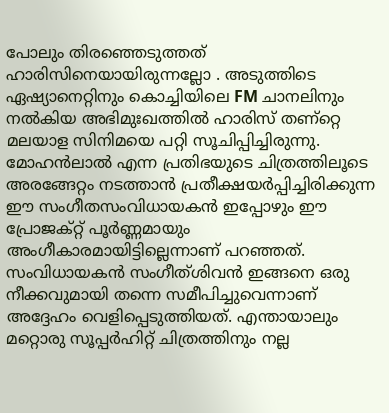പോലും തിരഞ്ഞെടുത്തത്‌ ഹാരിസിനെയായിരുന്നല്ലോ . അടുത്തിടെ ഏഷ്യാനെറ്റിനും കൊച്ചിയിലെ FM ചാനലിനും നല്‍കിയ അഭിമുഃഖത്തില്‍ ഹാരിസ്‌ തണ്റ്റെ മലയാള സിനിമയെ പറ്റി സൂചിപ്പിച്ചിരുന്നു. മോഹന്‍ലാല്‍ എന്ന പ്രതിഭയുടെ ചിത്രത്തിലൂടെ അരങ്ങേറ്റം നടത്താന്‍ പ്രതീക്ഷയര്‍പ്പിച്ചിരിക്കുന്ന ഈ സംഗീതസംവിധായകന്‍ ഇപ്പോഴും ഈ പ്രോജക്റ്റ്‌ പൂര്‍ണ്ണമായും അംഗീകാരമായിട്ടില്ലെന്നാണ്‌ പറഞ്ഞത്‌. സംവിധായകന്‍ സംഗീത്ശിവന്‍ ഇങ്ങനെ ഒരു നീക്കവുമായി തന്നെ സമീപിച്ചുവെന്നാണ്‌ അദ്ദേഹം വെളിപ്പെടുത്തിയത്‌. എന്തായാലും മറ്റൊരു സൂപ്പര്‍ഹിറ്റ്‌ ചിത്രത്തിനും നല്ല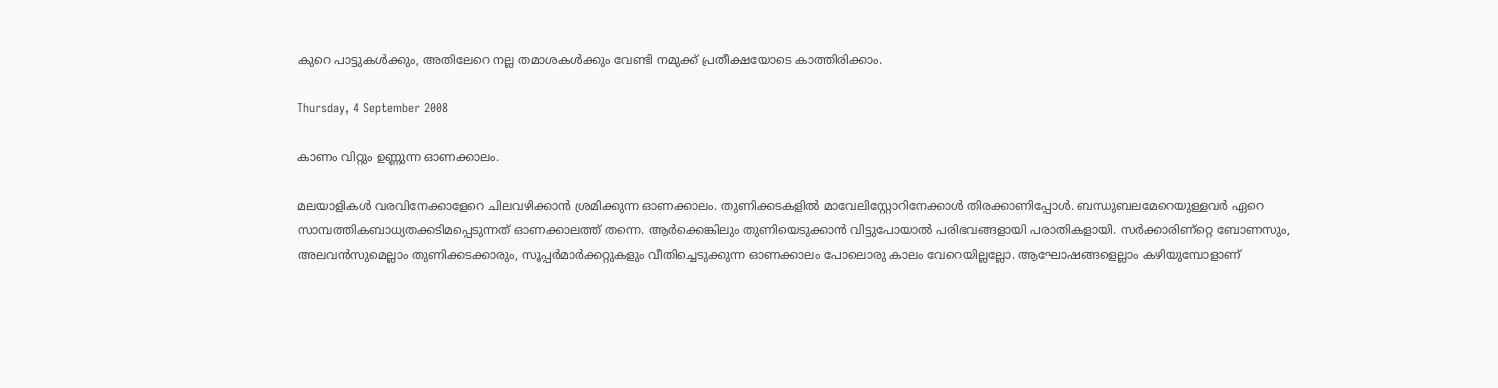കുറെ പാട്ടുകള്‍ക്കും, അതിലേറെ നല്ല തമാശകള്‍ക്കും വേണ്ടി നമുക്ക്‌ പ്രതീക്ഷയോടെ കാത്തിരിക്കാം.

Thursday, 4 September 2008

കാണം വിറ്റും ഉണ്ണുന്ന ഓണക്കാലം.

മലയാളികള്‍ വരവിനേക്കാളേറെ ചിലവഴിക്കാന്‍ ശ്രമിക്കുന്ന ഓണക്കാലം. തുണിക്കടകളില്‍ മാവേലിസ്റ്റോറിനേക്കാള്‍ തിരക്കാണിപ്പോള്‍. ബന്ധുബലമേറെയുള്ളവര്‍ ഏറെ സാമ്പത്തികബാധ്യതക്കടിമപ്പെടുന്നത്‌ ഓണക്കാലത്ത്‌ തന്നെ. ആര്‍ക്കെങ്കിലും തുണിയെടുക്കാന്‍ വിട്ടുപോയാല്‍ പരിഭവങ്ങളായി പരാതികളായി. സര്‍ക്കാരിണ്റ്റെ ബോണസും, അലവന്‍സുമെല്ലാം തുണിക്കടക്കാരും, സൂപ്പര്‍മാര്‍ക്കറ്റുകളും വീതിച്ചെടുക്കുന്ന ഓണക്കാലം പോലൊരു കാലം വേറെയില്ലല്ലോ. ആഘോഷങ്ങളെല്ലാം കഴിയുമ്പോളാണ്‌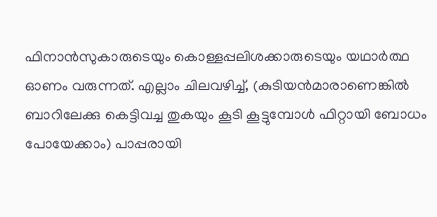ഫിനാന്‍സുകാരുടെയും കൊള്ളപ്പലിശക്കാരുടെയും യഥാര്‍ത്ഥ ഓണം വരുന്നത്‌. എല്ലാം ചിലവഴിച്ച്‌, (കുടിയന്‍മാരാണെങ്കില്‍ ബാറിലേക്കു കെട്ടിവച്ച തുകയും കൂടി കൂട്ടുമ്പോള്‍ ഫിറ്റായി ബോധം പോയേക്കാം) പാപ്പരായി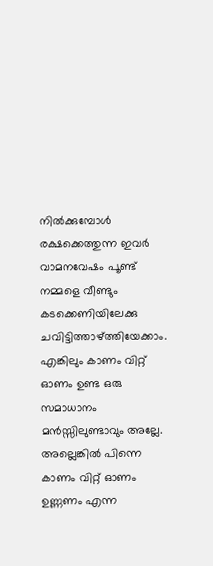നില്‍ക്കുമ്പോള്‍ രക്ഷക്കെത്തുന്ന ഇവര്‍ വാമനവേഷം പൂണ്ട്‌ നമ്മളെ വീണ്ടും കടക്കെണിയിലേക്കു ചവിട്ടിത്താഴ്ത്തിയേക്കാം. എങ്കിലും കാണം വിറ്റ്‌ ഓണം ഉണ്ട ഒരു സമാധാനം മന്‍സ്സിലുണ്ടാവും അല്ലേ. അല്ലെങ്കില്‍ പിന്നെ കാണം വിറ്റ്‌ ഓണം ഉണ്ണണം എന്ന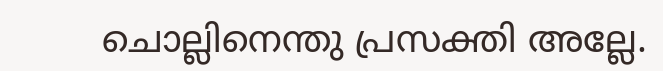ചൊല്ലിനെന്തു പ്രസക്തി അല്ലേ.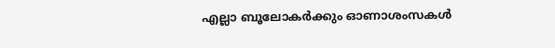എല്ലാ ബൂലോകര്‍ക്കും ഓണാശംസകള്‍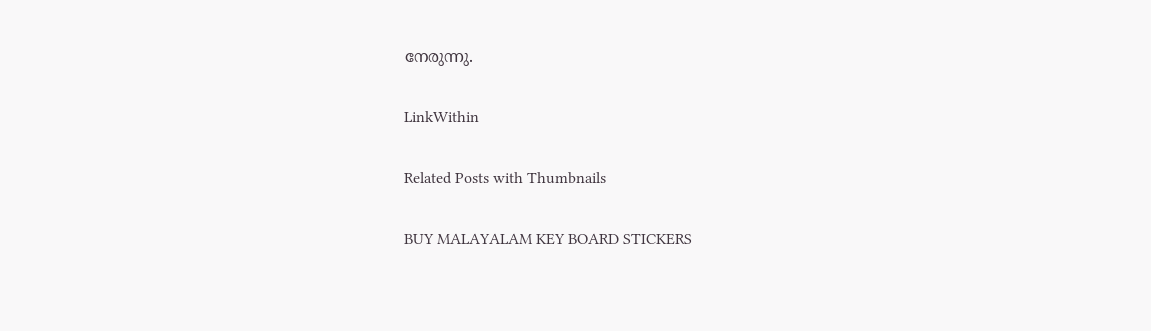നേരുന്നു.

LinkWithin

Related Posts with Thumbnails

BUY MALAYALAM KEY BOARD STICKERS